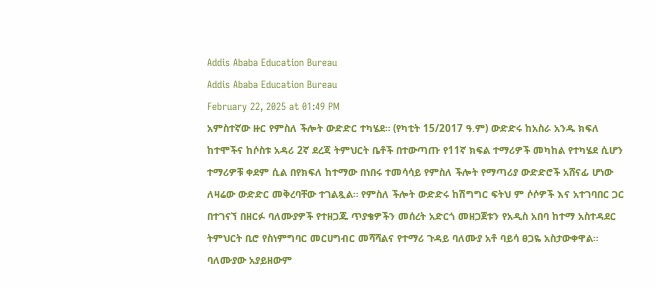Addis Ababa Education Bureau
Addis Ababa Education Bureau
February 22, 2025 at 01:49 PM
አምስተኛው ዙር የምስለ ችሎት ውድድር ተካሄደ። (የካቲት 15/2017 ዓ.ም) ውድድሩ ከአስራ አንዱ ክፍለ ከተሞችና ከሶስቱ አዳሪ 2ኛ ደረጃ ትምህርት ቤቶች በተውጣጡ የ11ኛ ክፍል ተማሪዎች መካከል የተካሄደ ሲሆን ተማሪዎቹ ቀደም ሲል በየክፍለ ከተማው በነበሩ ተመሳሳይ የምስለ ችሎት የማጣሪያ ውድድሮች አሸናፊ ሆነው ለዛሬው ውድድር መቅረባቸው ተገልጿል። የምስለ ችሎት ውድድሩ ከሽግግር ፍትህ ም ሶሶዎች እና አተገባበር ጋር በተገናኘ በዘርፉ ባለሙያዎች የተዘጋጁ ጥያቄዎችን መሰረት አድርጎ መዘጋጀቱን የአዲስ አበባ ከተማ አስተዳደር ትምህርት ቢሮ የስነምግባር መርሀግብር መሻሻልና የተማሪ ጉዳይ ባለሙያ አቶ ባይሳ ፀጋዬ አስታውቀዋል። ባለሙያው አያይዘውም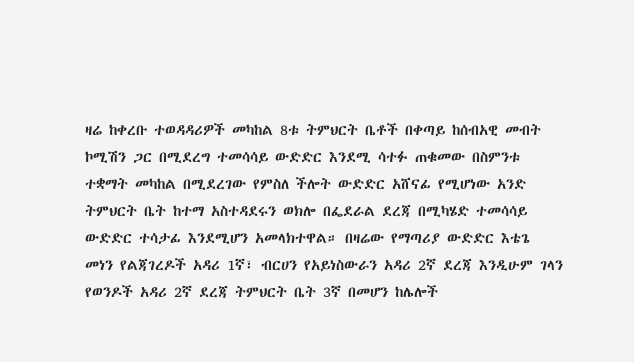ዛሬ ከቀረቡ ተወዳዳሪዎች መካከል 8ቱ ትምህርት ቤቶች በቀጣይ ከሰብአዊ መብት ኮሚሽን ጋር በሚደረግ ተመሳሳይ ውድድር እንደሚ ሳተፉ ጠቁመው በስምንቱ ተቋማት መካከል በሚደረገው የምስለ ችሎት ውድድር አሸናፊ የሚሆነው አንድ ትምህርት ቤት ከተማ አስተዳደሩን ወክሎ በፌደራል ደረጃ በሚካሄድ ተመሳሳይ ውድድር ተሳታፊ እንደሚሆን አመላክተዋል። በዛሬው የማጣሪያ ውድድር እቴጌ መነን የልጃገረዶች አዳሪ 1ኛ፣ ብርሀን የአይነስውራን አዳሪ 2ኛ ደረጃ እንዲሁም ገላን የወንዶች አዳሪ 2ኛ ደረጃ ትምህርት ቤት 3ኛ በመሆን ከሌሎች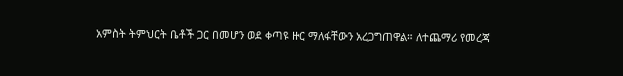አምስት ትምህርት ቤቶች ጋር በመሆን ወደ ቀጣዩ ዙር ማለፋቸውን አረጋግጠዋል። ለተጨማሪ የመረጃ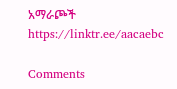አማራጮች https://linktr.ee/aacaebc

Comments